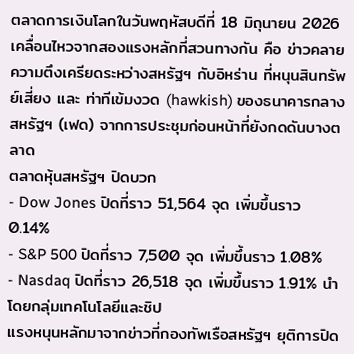ตลาดการเงินโลกในวันพฤหัสบดีที่ 18 มิถุนายน 2026 เคลื่อนไหวจากสองแรงหลักที่สวนทางกัน คือ ข่าวคลายความตึงเครียดระหว่างสหรัฐฯ กับอิหร่าน ที่หนุนสินทรัพย์เสี่ยง และ ท่าทีเข้มงวด (hawkish) ของธนาคารกลางสหรัฐฯ (เฟด) จากการประชุมก่อนหน้าที่ยังกดดันบางตลาด
ตลาดหุ้นสหรัฐฯ ปิดบวก
- Dow Jones ปิดที่ราว 51,564 จุด เพิ่มขึ้นราว 0.14%
- S&P 500 ปิดที่ราว 7,500 จุด เพิ่มขึ้นราว 1.08%
- Nasdaq ปิดที่ราว 26,518 จุด เพิ่มขึ้นราว 1.91% นำโดยกลุ่มเทคโนโลยีและชิป
แรงหนุนหลักมาจากข่าวที่กองทัพเรือสหรัฐฯ ยุติการปิด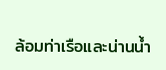ล้อมท่าเรือและน่านน้ำ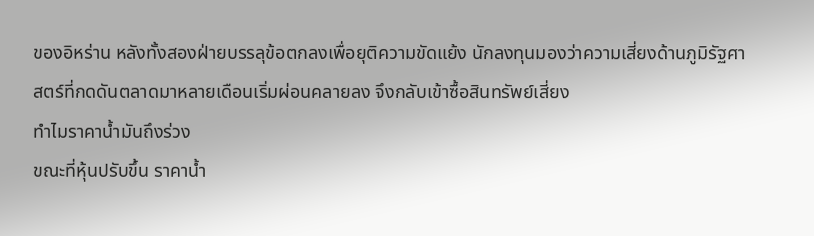ของอิหร่าน หลังทั้งสองฝ่ายบรรลุข้อตกลงเพื่อยุติความขัดแย้ง นักลงทุนมองว่าความเสี่ยงด้านภูมิรัฐศาสตร์ที่กดดันตลาดมาหลายเดือนเริ่มผ่อนคลายลง จึงกลับเข้าซื้อสินทรัพย์เสี่ยง
ทำไมราคาน้ำมันถึงร่วง
ขณะที่หุ้นปรับขึ้น ราคาน้ำ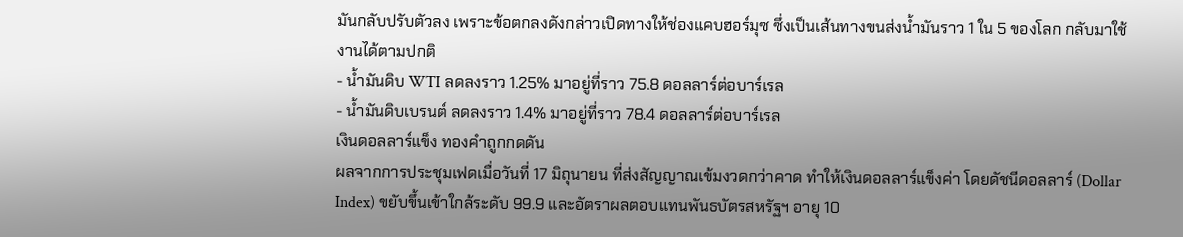มันกลับปรับตัวลง เพราะข้อตกลงดังกล่าวเปิดทางให้ช่องแคบฮอร์มุซ ซึ่งเป็นเส้นทางขนส่งน้ำมันราว 1 ใน 5 ของโลก กลับมาใช้งานได้ตามปกติ
- น้ำมันดิบ WTI ลดลงราว 1.25% มาอยู่ที่ราว 75.8 ดอลลาร์ต่อบาร์เรล
- น้ำมันดิบเบรนต์ ลดลงราว 1.4% มาอยู่ที่ราว 78.4 ดอลลาร์ต่อบาร์เรล
เงินดอลลาร์แข็ง ทองคำถูกกดดัน
ผลจากการประชุมเฟดเมื่อวันที่ 17 มิถุนายน ที่ส่งสัญญาณเข้มงวดกว่าคาด ทำให้เงินดอลลาร์แข็งค่า โดยดัชนีดอลลาร์ (Dollar Index) ขยับขึ้นเข้าใกล้ระดับ 99.9 และอัตราผลตอบแทนพันธบัตรสหรัฐฯ อายุ 10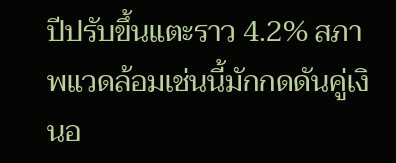ปีปรับขึ้นแตะราว 4.2% สภาพแวดล้อมเช่นนี้มักกดดันคู่เงินอ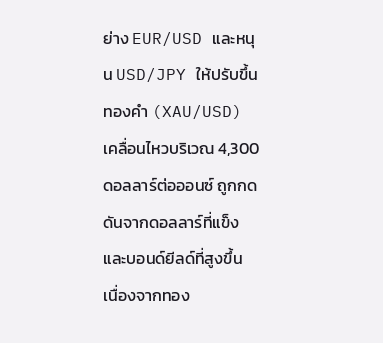ย่าง EUR/USD และหนุน USD/JPY ให้ปรับขึ้น
ทองคำ (XAU/USD) เคลื่อนไหวบริเวณ 4,300 ดอลลาร์ต่อออนซ์ ถูกกดดันจากดอลลาร์ที่แข็งและบอนด์ยีลด์ที่สูงขึ้น เนื่องจากทอง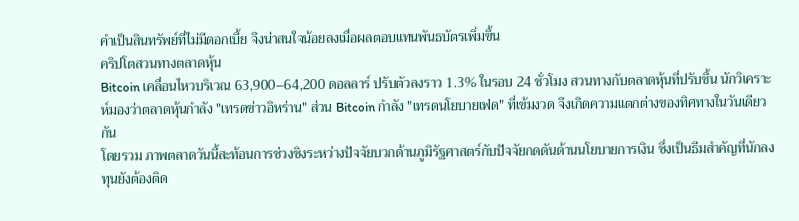คำเป็นสินทรัพย์ที่ไม่มีดอกเบี้ย จึงน่าสนใจน้อยลงเมื่อผลตอบแทนพันธบัตรเพิ่มขึ้น
คริปโตสวนทางตลาดหุ้น
Bitcoin เคลื่อนไหวบริเวณ 63,900–64,200 ดอลลาร์ ปรับตัวลงราว 1.3% ในรอบ 24 ชั่วโมง สวนทางกับตลาดหุ้นที่ปรับขึ้น นักวิเคราะห์มองว่าตลาดหุ้นกำลัง "เทรดข่าวอิหร่าน" ส่วน Bitcoin กำลัง "เทรดนโยบายเฟด" ที่เข้มงวด จึงเกิดความแตกต่างของทิศทางในวันเดียวกัน
โดยรวม ภาพตลาดวันนี้สะท้อนการช่วงชิงระหว่างปัจจัยบวกด้านภูมิรัฐศาสตร์กับปัจจัยกดดันด้านนโยบายการเงิน ซึ่งเป็นธีมสำคัญที่นักลงทุนยังต้องติด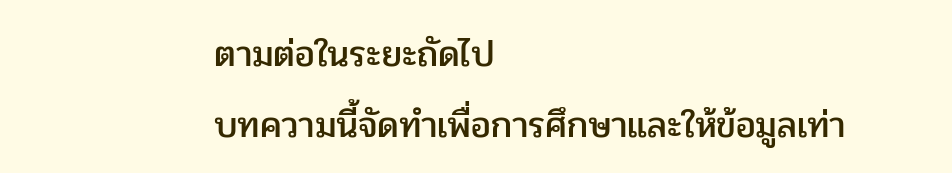ตามต่อในระยะถัดไป
บทความนี้จัดทำเพื่อการศึกษาและให้ข้อมูลเท่า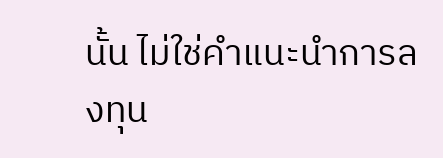นั้น ไม่ใช่คำแนะนำการลงทุน